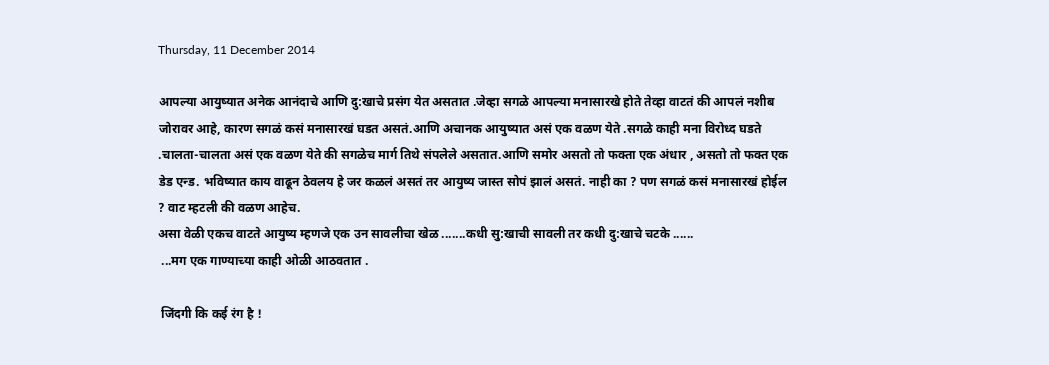Thursday, 11 December 2014

आपल्या आयुष्यात अनेक आनंदाचे आणि दु:खाचे प्रसंग येत असतात .जेव्हा सगळे आपल्या मनासारखे होते तेव्हा वाटतं की आपलं नशीब जोरावर आहे, कारण सगळं कसं मनासारखं घडत असतं.आणि अचानक आयुष्यात असं एक वळण येते .सगळे काही मना विरोध्द घडते .चालता-चालता असं एक वळण येते की सगळेच मार्ग तिथे संपलेले असतात.आणि समोर असतो तो फक्ता एक अंधार , असतो तो फक्त एक डेड एन्ड. भविष्यात काय वाढून ठेवलय हे जर कळलं असतं तर आयुष्य जास्त सोपं झालं असतं. नाही का ? पण सगळं कसं मनासारखं होईल ? वाट म्हटली की वळण आहेच.
असा वेळी एकच वाटते आयुष्य म्हणजे एक उन सावलीचा खेळ .......कधी सु:खाची सावली तर कधी दु:खाचे चटके ......
 ...मग एक गाण्याच्या काही ओळी आठवतात .

 जिंदगी कि कई रंग है !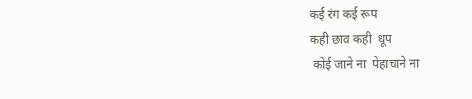कई रंग कई रूप
कही छाव कही  धूप
 कोई जाने ना  पेहाचाने ना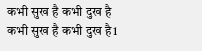कभी सुख है कभी दुख है
कभी सुख है कभी दुख है1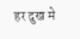हर दुख मे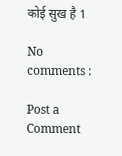कोई सुख है 1

No comments :

Post a Comment